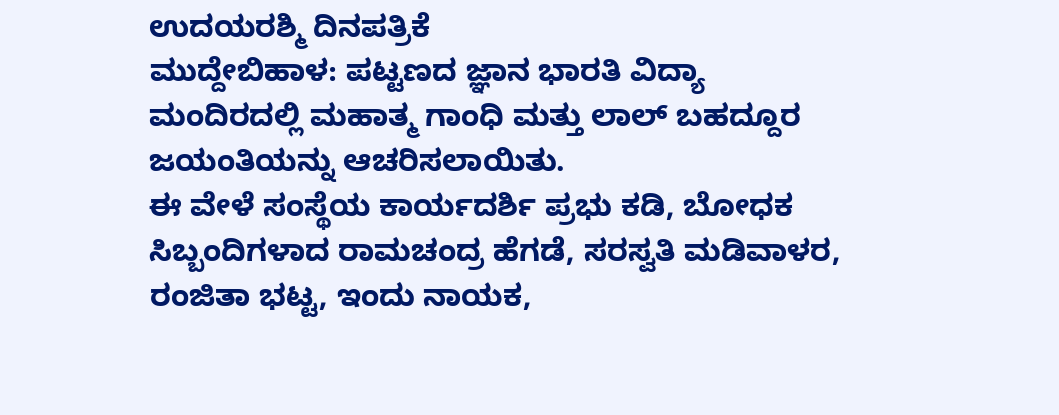ಉದಯರಶ್ಮಿ ದಿನಪತ್ರಿಕೆ
ಮುದ್ದೇಬಿಹಾಳ: ಪಟ್ಟಣದ ಜ್ಞಾನ ಭಾರತಿ ವಿದ್ಯಾ ಮಂದಿರದಲ್ಲಿ ಮಹಾತ್ಮ ಗಾಂಧಿ ಮತ್ತು ಲಾಲ್ ಬಹದ್ದೂರ ಜಯಂತಿಯನ್ನು ಆಚರಿಸಲಾಯಿತು.
ಈ ವೇಳೆ ಸಂಸ್ಥೆಯ ಕಾರ್ಯದರ್ಶಿ ಪ್ರಭು ಕಡಿ, ಬೋಧಕ ಸಿಬ್ಬಂದಿಗಳಾದ ರಾಮಚಂದ್ರ ಹೆಗಡೆ, ಸರಸ್ವತಿ ಮಡಿವಾಳರ, ರಂಜಿತಾ ಭಟ್ಟ, ಇಂದು ನಾಯಕ,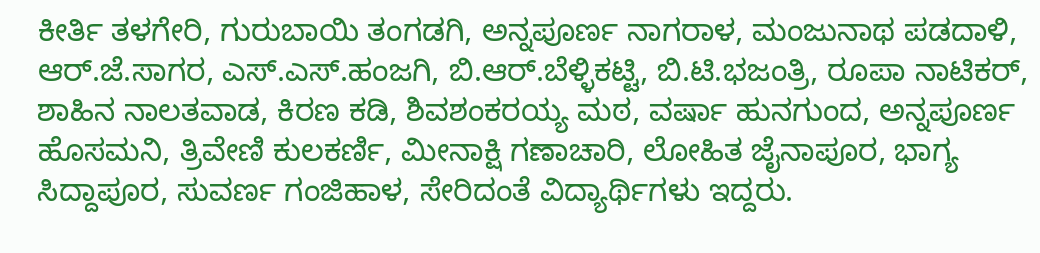ಕೀರ್ತಿ ತಳಗೇರಿ, ಗುರುಬಾಯಿ ತಂಗಡಗಿ, ಅನ್ನಪೂರ್ಣ ನಾಗರಾಳ, ಮಂಜುನಾಥ ಪಡದಾಳಿ, ಆರ್.ಜೆ.ಸಾಗರ, ಎಸ್.ಎಸ್.ಹಂಜಗಿ, ಬಿ.ಆರ್.ಬೆಳ್ಳಿಕಟ್ಟಿ, ಬಿ.ಟಿ.ಭಜಂತ್ರಿ, ರೂಪಾ ನಾಟಿಕರ್, ಶಾಹಿನ ನಾಲತವಾಡ, ಕಿರಣ ಕಡಿ, ಶಿವಶಂಕರಯ್ಯ ಮಠ, ವರ್ಷಾ ಹುನಗುಂದ, ಅನ್ನಪೂರ್ಣ ಹೊಸಮನಿ, ತ್ರಿವೇಣಿ ಕುಲಕರ್ಣಿ, ಮೀನಾಕ್ಷಿ ಗಣಾಚಾರಿ, ಲೋಹಿತ ಜೈನಾಪೂರ, ಭಾಗ್ಯ ಸಿದ್ದಾಪೂರ, ಸುವರ್ಣ ಗಂಜಿಹಾಳ, ಸೇರಿದಂತೆ ವಿದ್ಯಾರ್ಥಿಗಳು ಇದ್ದರು.